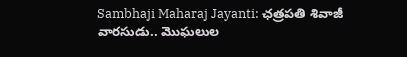Sambhaji Maharaj Jayanti: ఛత్రపతి శివాజీ వారసుడు.. మొఘలుల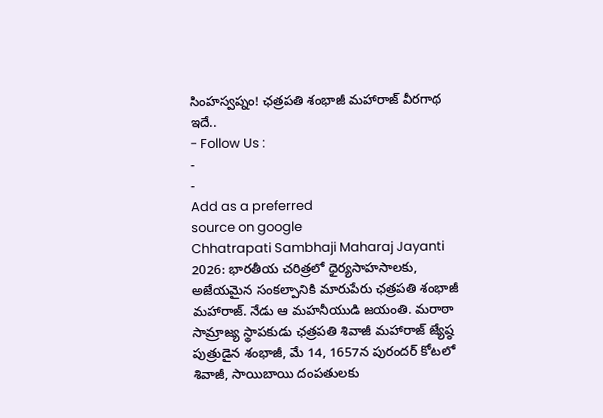సింహస్వప్నం! ఛత్రపతి శంభాజీ మహారాజ్ వీరగాథ ఇదే..
- Follow Us :
-
-
Add as a preferred
source on google
Chhatrapati Sambhaji Maharaj Jayanti 2026: భారతీయ చరిత్రలో ధైర్యసాహసాలకు, అజేయమైన సంకల్పానికి మారుపేరు ఛత్రపతి శంభాజీ మహారాజ్. నేడు ఆ మహనీయుడి జయంతి. మరాఠా సామ్రాజ్య స్థాపకుడు ఛత్రపతి శివాజీ మహారాజ్ జ్యేష్ఠ పుత్రుడైన శంభాజీ, మే 14, 1657న పురందర్ కోటలో శివాజీ, సాయిబాయి దంపతులకు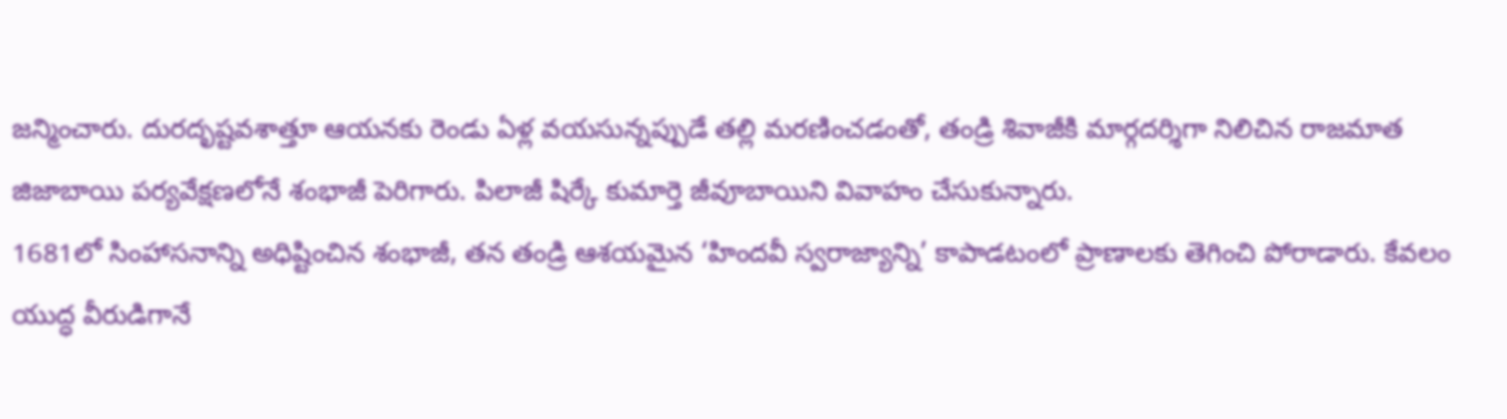జన్మించారు. దురదృష్టవశాత్తూ ఆయనకు రెండు ఏళ్ల వయసున్నప్పుడే తల్లి మరణించడంతో, తండ్రి శివాజీకి మార్గదర్శిగా నిలిచిన రాజమాత జిజాబాయి పర్యవేక్షణలోనే శంభాజీ పెరిగారు. పిలాజీ షిర్కే కుమార్తె జీవూబాయిని వివాహం చేసుకున్నారు.
1681లో సింహాసనాన్ని అధిష్టించిన శంభాజీ, తన తండ్రి ఆశయమైన ‘హిందవీ స్వరాజ్యాన్ని’ కాపాడటంలో ప్రాణాలకు తెగించి పోరాడారు. కేవలం యుద్ధ వీరుడిగానే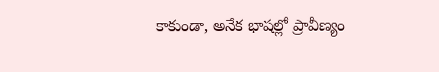కాకుండా, అనేక భాషల్లో ప్రావీణ్యం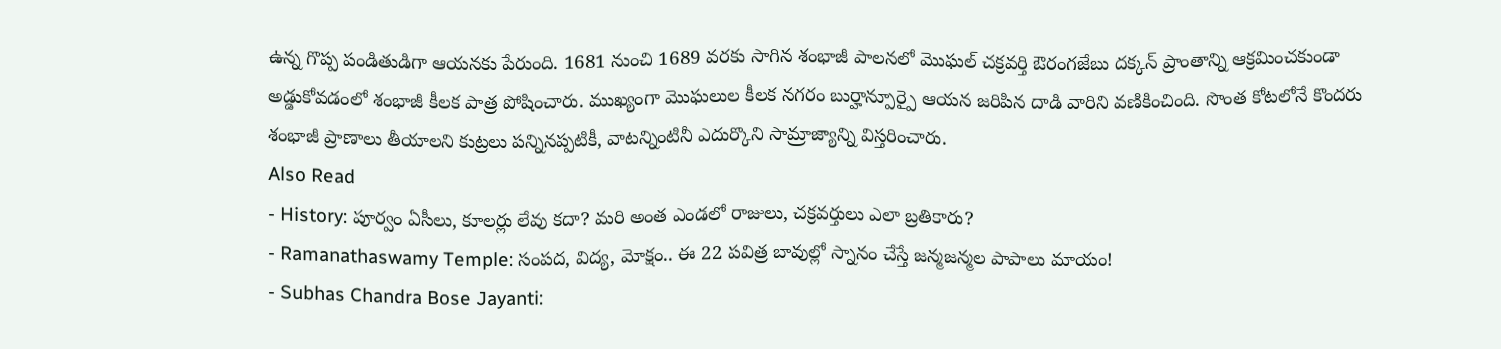ఉన్న గొప్ప పండితుడిగా ఆయనకు పేరుంది. 1681 నుంచి 1689 వరకు సాగిన శంభాజీ పాలనలో మొఘల్ చక్రవర్తి ఔరంగజేబు దక్కన్ ప్రాంతాన్ని ఆక్రమించకుండా అడ్డుకోవడంలో శంభాజీ కీలక పాత్ర పోషించారు. ముఖ్యంగా మొఘలుల కీలక నగరం బుర్హాన్పూర్పై ఆయన జరిపిన దాడి వారిని వణికించింది. సొంత కోటలోనే కొందరు శంభాజీ ప్రాణాలు తీయాలని కుట్రలు పన్నినప్పటికీ, వాటన్నింటినీ ఎదుర్కొని సామ్రాజ్యాన్ని విస్తరించారు.
Also Read
- History: పూర్వం ఏసీలు, కూలర్లు లేవు కదా? మరి అంత ఎండలో రాజులు, చక్రవర్తులు ఎలా బ్రతికారు?
- Ramanathaswamy Temple: సంపద, విద్య, మోక్షం.. ఈ 22 పవిత్ర బావుల్లో స్నానం చేస్తే జన్మజన్మల పాపాలు మాయం!
- Subhas Chandra Bose Jayanti: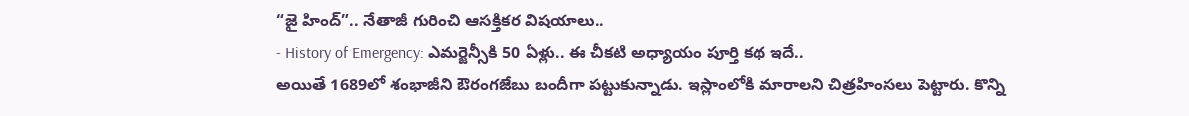“జై హింద్”.. నేతాజీ గురించి ఆసక్తికర విషయాలు..
- History of Emergency: ఎమర్జెన్సీకి 50 ఏళ్లు.. ఈ చీకటి అధ్యాయం పూర్తి కథ ఇదే..
అయితే 1689లో శంభాజీని ఔరంగజేబు బందీగా పట్టుకున్నాడు. ఇస్లాంలోకి మారాలని చిత్రహింసలు పెట్టారు. కొన్ని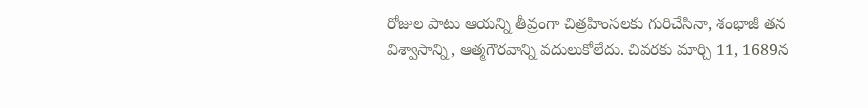రోజుల పాటు ఆయన్ని తీవ్రంగా చిత్రహింసలకు గురిచేసినా, శంభాజీ తన విశ్వాసాన్ని, ఆత్మగౌరవాన్ని వదులుకోలేదు. చివరకు మార్చి 11, 1689న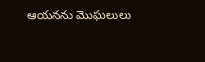ఆయనను మొఘలులు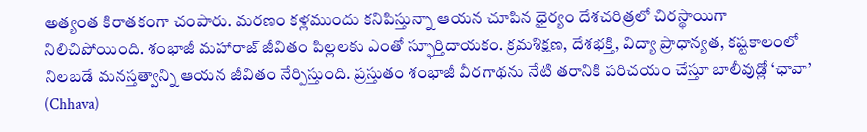అత్యంత కిరాతకంగా చంపారు. మరణం కళ్లముందు కనిపిస్తున్నా ఆయన చూపిన ధైర్యం దేశచరిత్రలో చిరస్థాయిగా నిలిచిపోయింది. శంభాజీ మహారాజ్ జీవితం పిల్లలకు ఎంతో స్ఫూర్తిదాయకం. క్రమశిక్షణ, దేశభక్తి, విద్యా ప్రాధాన్యత, కష్టకాలంలో నిలబడే మనస్తత్వాన్ని ఆయన జీవితం నేర్పిస్తుంది. ప్రస్తుతం శంభాజీ వీరగాథను నేటి తరానికి పరిచయం చేస్తూ బాలీవుడ్లో ‘ఛావా’ (Chhava)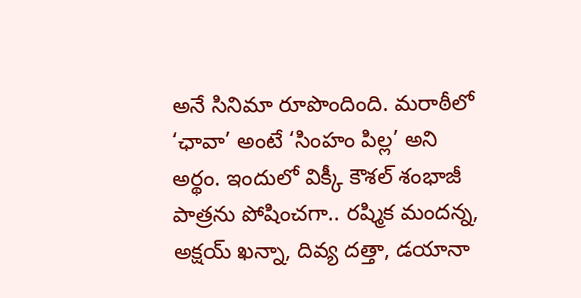అనే సినిమా రూపొందింది. మరాఠీలో ‘ఛావా’ అంటే ‘సింహం పిల్ల’ అని అర్థం. ఇందులో విక్కీ కౌశల్ శంభాజీ పాత్రను పోషించగా.. రష్మిక మందన్న, అక్షయ్ ఖన్నా, దివ్య దత్తా, డయానా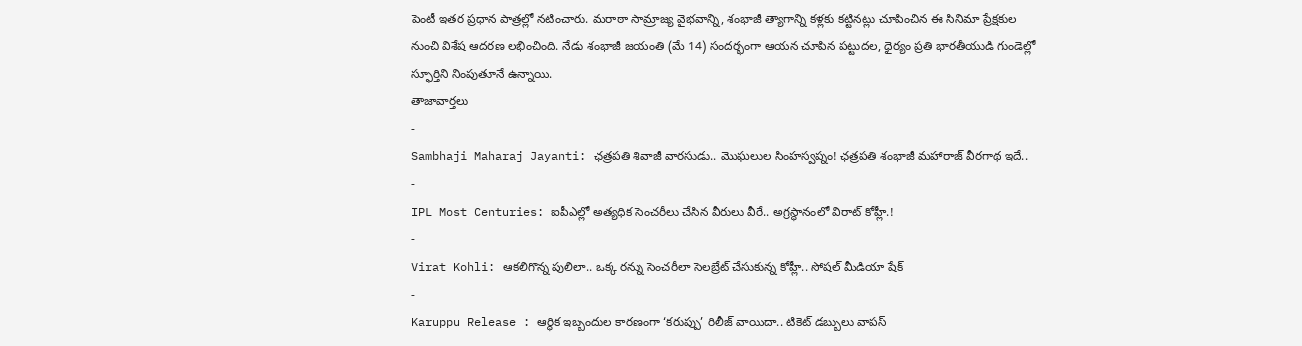పెంటీ ఇతర ప్రధాన పాత్రల్లో నటించారు. మరాఠా సామ్రాజ్య వైభవాన్ని, శంభాజీ త్యాగాన్ని కళ్లకు కట్టినట్లు చూపించిన ఈ సినిమా ప్రేక్షకుల నుంచి విశేష ఆదరణ లభించింది. నేడు శంభాజీ జయంతి (మే 14) సందర్భంగా ఆయన చూపిన పట్టుదల, ధైర్యం ప్రతి భారతీయుడి గుండెల్లో స్ఫూర్తిని నింపుతూనే ఉన్నాయి.
తాజావార్తలు
-
Sambhaji Maharaj Jayanti: ఛత్రపతి శివాజీ వారసుడు.. మొఘలుల సింహస్వప్నం! ఛత్రపతి శంభాజీ మహారాజ్ వీరగాథ ఇదే..
-
IPL Most Centuries: ఐపీఎల్లో అత్యధిక సెంచరీలు చేసిన వీరులు వీరే.. అగ్రస్థానంలో విరాట్ కోహ్లీ.!
-
Virat Kohli: ఆకలిగొన్న పులిలా.. ఒక్క రన్ను సెంచరీలా సెలబ్రేట్ చేసుకున్న కోహ్లీ.. సోషల్ మీడియా షేక్
-
Karuppu Release : ఆర్థిక ఇబ్బందుల కారణంగా ‘కరుప్పు’ రిలీజ్ వాయిదా.. టికెట్ డబ్బులు వాపస్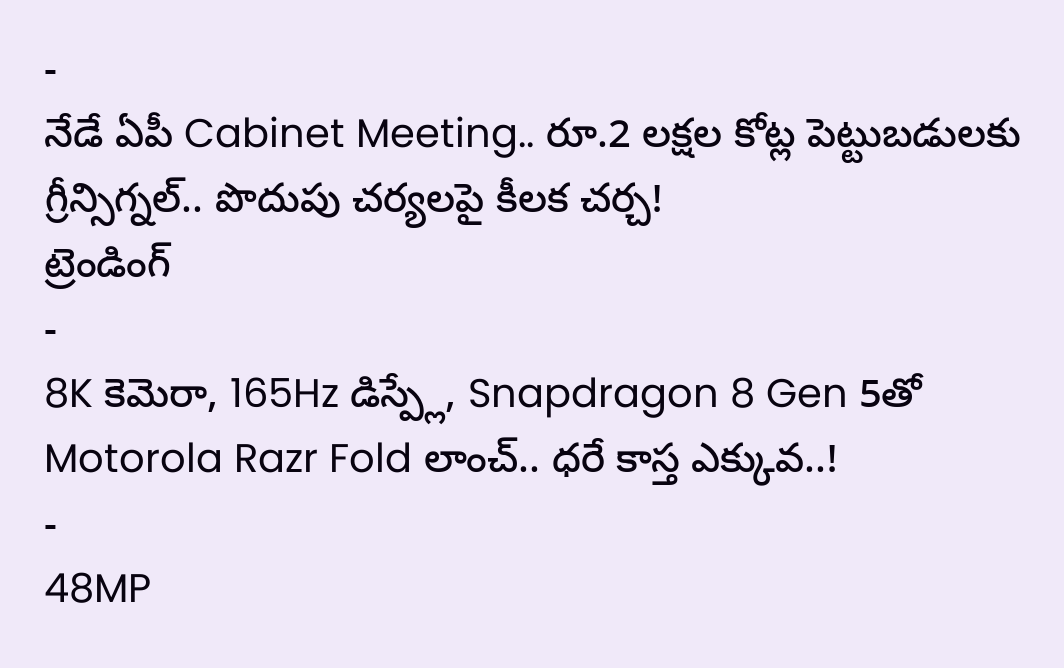-
నేడే ఏపీ Cabinet Meeting.. రూ.2 లక్షల కోట్ల పెట్టుబడులకు గ్రీన్సిగ్నల్.. పొదుపు చర్యలపై కీలక చర్చ!
ట్రెండింగ్
-
8K కెమెరా, 165Hz డిస్ప్లే, Snapdragon 8 Gen 5తో Motorola Razr Fold లాంచ్.. ధరే కాస్త ఎక్కువ..!
-
48MP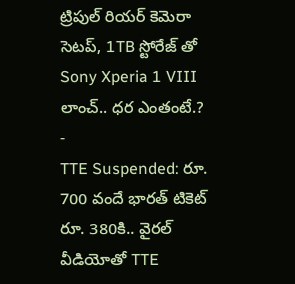ట్రిపుల్ రియర్ కెమెరా సెటప్, 1TB స్టోరేజ్ తో Sony Xperia 1 VIII లాంచ్.. ధర ఎంతంటే.?
-
TTE Suspended: రూ. 700 వందే భారత్ టికెట్ రూ. 380కి.. వైరల్ వీడియోతో TTE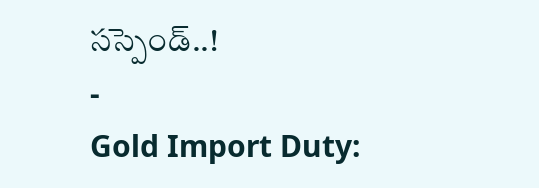సస్పెండ్..!
-
Gold Import Duty: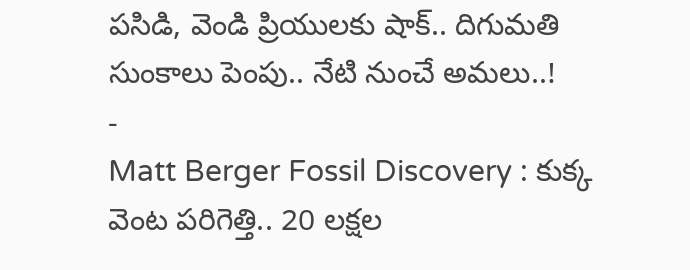పసిడి, వెండి ప్రియులకు షాక్.. దిగుమతి సుంకాలు పెంపు.. నేటి నుంచే అమలు..!
-
Matt Berger Fossil Discovery : కుక్క వెంట పరిగెత్తి.. 20 లక్షల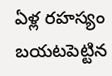ఏళ్ల రహస్యం బయటపెట్టిన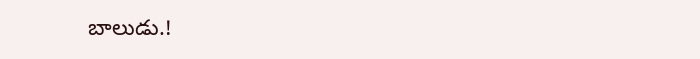బాలుడు.!